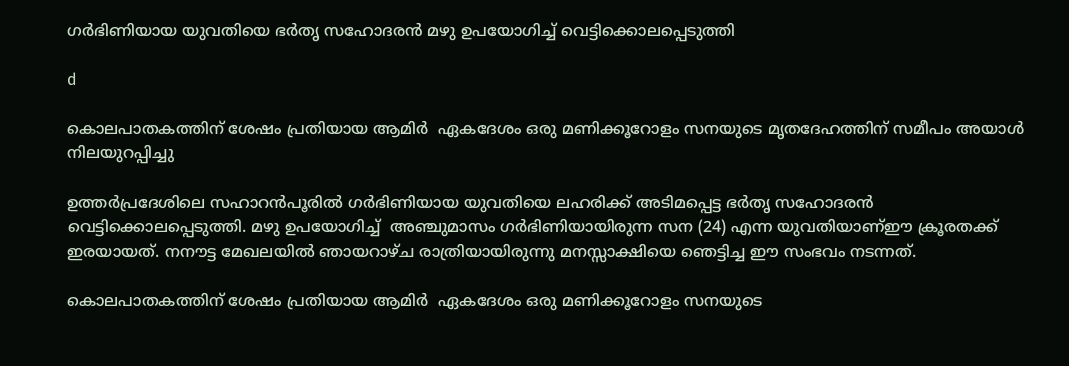ഗര്‍ഭിണിയായ യുവതിയെ ഭര്‍തൃ സഹോദരൻ മഴു ഉപയോഗിച്ച്‌ വെട്ടിക്കൊലപ്പെടുത്തി

d

കൊലപാതകത്തിന് ശേഷം പ്രതിയായ ആമിർ  ഏകദേശം ഒരു മണിക്കൂറോളം സനയുടെ മൃതദേഹത്തിന് സമീപം അയാള്‍ നിലയുറപ്പിച്ചു

ഉത്തർപ്രദേശിലെ സഹാറൻപൂരില്‍ ഗർഭിണിയായ യുവതിയെ ലഹരിക്ക് അടിമപ്പെട്ട ഭർതൃ സഹോദരൻ വെട്ടിക്കൊലപ്പെടുത്തി. മഴു ഉപയോഗിച്ച്‌  അഞ്ചുമാസം ഗർഭിണിയായിരുന്ന സന (24) എന്ന യുവതിയാണ്ഈ ക്രൂരതക്ക് ഇരയായത്. നനൗട്ട മേഖലയില്‍ ഞായറാഴ്ച രാത്രിയായിരുന്നു മനസ്സാക്ഷിയെ ഞെട്ടിച്ച ഈ സംഭവം നടന്നത്.

കൊലപാതകത്തിന് ശേഷം പ്രതിയായ ആമിർ  ഏകദേശം ഒരു മണിക്കൂറോളം സനയുടെ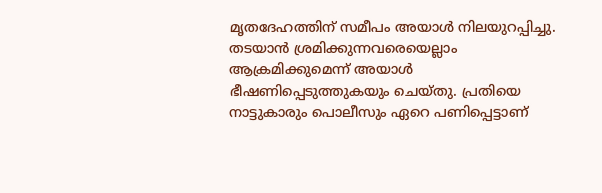മൃതദേഹത്തിന് സമീപം അയാള്‍ നിലയുറപ്പിച്ചു. തടയാൻ ശ്രമിക്കുന്നവരെയെല്ലാം ആക്രമിക്കുമെന്ന് അയാള്‍ ഭീഷണിപ്പെടുത്തുകയും ചെയ്തു. പ്രതിയെ നാട്ടുകാരും പൊലീസും ഏറെ പണിപ്പെട്ടാണ്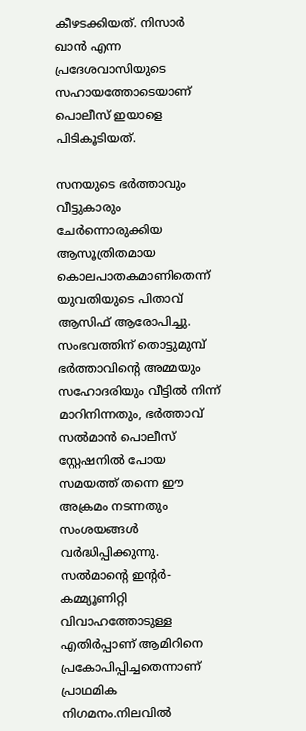കീഴടക്കിയത്. നിസാർ ഖാൻ എന്ന പ്രദേശവാസിയുടെ സഹായത്തോടെയാണ് പൊലീസ് ഇയാളെ പിടികൂടിയത്.

സനയുടെ ഭർത്താവും വീട്ടുകാരും ചേർന്നൊരുക്കിയ ആസൂത്രിതമായ കൊലപാതകമാണിതെന്ന് യുവതിയുടെ പിതാവ് ആസിഫ് ആരോപിച്ചു. സംഭവത്തിന് തൊട്ടുമുമ്പ് ഭർത്താവിന്റെ അമ്മയും സഹോദരിയും വീട്ടില്‍ നിന്ന് മാറിനിന്നതും, ഭർത്താവ് സല്‍മാൻ പൊലീസ് സ്റ്റേഷനില്‍ പോയ സമയത്ത് തന്നെ ഈ അക്രമം നടന്നതും സംശയങ്ങള്‍ വർദ്ധിപ്പിക്കുന്നു. സല്‍മാന്റെ ഇന്റർ-കമ്മ്യൂണിറ്റി വിവാഹത്തോടുള്ള എതിർപ്പാണ് ആമിറിനെ പ്രകോപിപ്പിച്ചതെന്നാണ് പ്രാഥമിക നിഗമനം.നിലവില്‍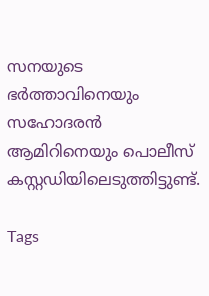സനയുടെ ഭർത്താവിനെയും സഹോദരൻ ആമിറിനെയും പൊലീസ് കസ്റ്റഡിയിലെടുത്തിട്ടുണ്ട്.

Tags